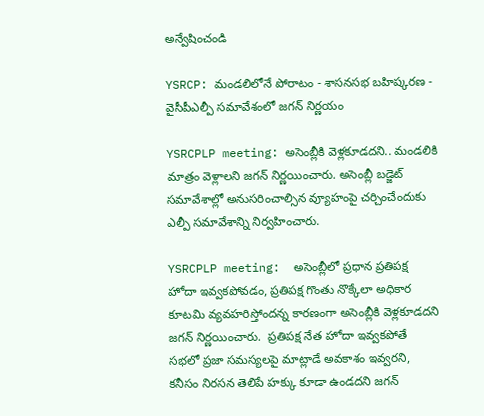అన్వేషించండి

YSRCP: మండలిలోనే పోరాటం - శాసనసభ బహిష్కరణ - వైసీపీఎల్పీ సమావేశంలో జగన్ నిర్ణయం

YSRCPLP meeting: అసెంబ్లీకి వెళ్లకూడదని.. మండలికి మాత్రం వెళ్లాలని జగన్ నిర్ణయించారు. అసెంబ్లీ బడ్జెట్ సమావేశాల్లో అనుసరించాల్సిన వ్యూహంపై చర్చించేందుకు ఎల్పీ సమావేశాన్ని నిర్వహించారు.

YSRCPLP meeting:  అసెంబ్లీలో ప్రధాన ప్రతిపక్ష హోదా ఇవ్వకపోవడం, ప్రతిపక్ష గొంతు నొక్కేలా అధికార కూటమి వ్యవహరిస్తోందన్న కారణంగా అసెంబ్లీకి వెళ్లకూడదని జగన్ నిర్ణయించారు.  ప్రతిపక్ష నేత హోదా ఇవ్వకపోతే సభలో ప్రజా సమస్యలపై మాట్లాడే అవకాశం ఇవ్వరని, కనీసం నిరసన తెలిపే హక్కు కూడా ఉండదని జగన్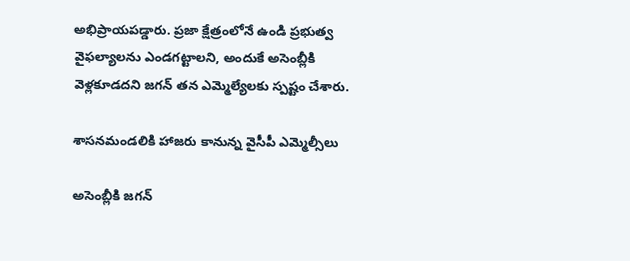అభిప్రాయపడ్డారు. ప్రజా క్షేత్రంలోనే ఉండి ప్రభుత్వ వైఫల్యాలను ఎండగట్టాలని, అందుకే అసెంబ్లీకి వెళ్లకూడదని జగన్ తన ఎమ్మెల్యేలకు స్పష్టం చేశారు.

శాసనమండలికి హాజరు కానున్న వైసీపీ ఎమ్మెల్సీలు

అసెంబ్లీకి జగన్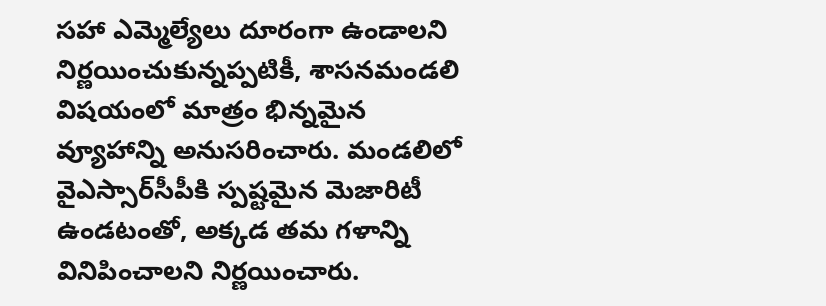సహా ఎమ్మెల్యేలు దూరంగా ఉండాలని నిర్ణయించుకున్నప్పటికీ, శాసనమండలి  విషయంలో మాత్రం భిన్నమైన వ్యూహాన్ని అనుసరించారు. మండలిలో వైఎస్సార్‌సీపీకి స్పష్టమైన మెజారిటీ ఉండటంతో, అక్కడ తమ గళాన్ని వినిపించాలని నిర్ణయించారు.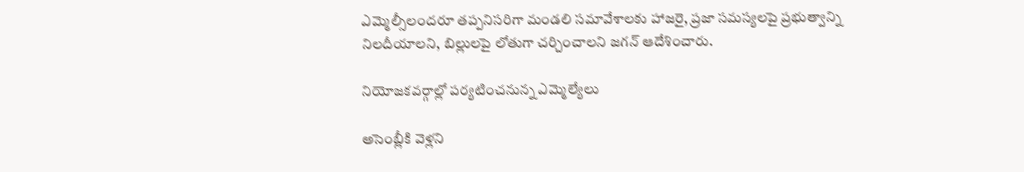ఎమ్మెల్సీలందరూ తప్పనిసరిగా మండలి సమావేశాలకు హాజరై, ప్రజా సమస్యలపై ప్రభుత్వాన్ని నిలదీయాలని, బిల్లులపై లోతుగా చర్చించాలని జగన్ ఆదేశించారు.

నియోజకవర్గాల్లో పర్యటించనున్న ఎమ్మెల్యేలు

అసెంబ్లీకి వెళ్లని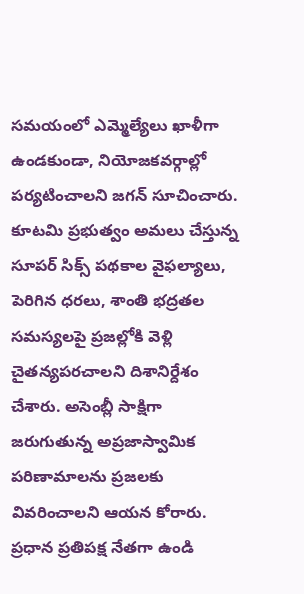సమయంలో ఎమ్మెల్యేలు ఖాళీగా ఉండకుండా, నియోజకవర్గాల్లో పర్యటించాలని జగన్ సూచించారు. కూటమి ప్రభుత్వం అమలు చేస్తున్న  సూపర్ సిక్స్ పథకాల వైఫల్యాలు, పెరిగిన ధరలు, శాంతి భద్రతల సమస్యలపై ప్రజల్లోకి వెళ్లి చైతన్యపరచాలని దిశానిర్దేశం చేశారు. అసెంబ్లీ సాక్షిగా జరుగుతున్న అప్రజాస్వామిక పరిణామాలను ప్రజలకు వివరించాలని ఆయన కోరారు. ప్రధాన ప్రతిపక్ష నేతగా ఉండి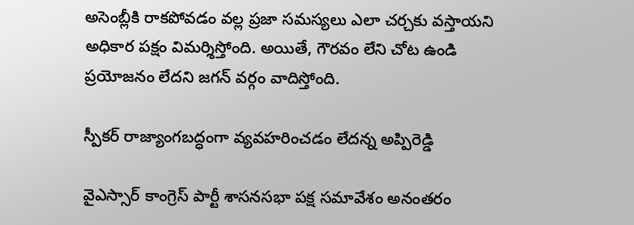అసెంబ్లీకి రాకపోవడం వల్ల ప్రజా సమస్యలు ఎలా చర్చకు వస్తాయని అధికార పక్షం విమర్శిస్తోంది. అయితే, గౌరవం లేని చోట ఉండి ప్రయోజనం లేదని జగన్ వర్గం వాదిస్తోంది.

స్పీకర్ రాజ్యాంగబద్ధంగా వ్యవహరించడం లేదన్న అప్పిరెడ్డి

వైఎస్సార్ కాంగ్రెస్ పార్టీ శాసనసభా పక్ష సమావేశం అనంతరం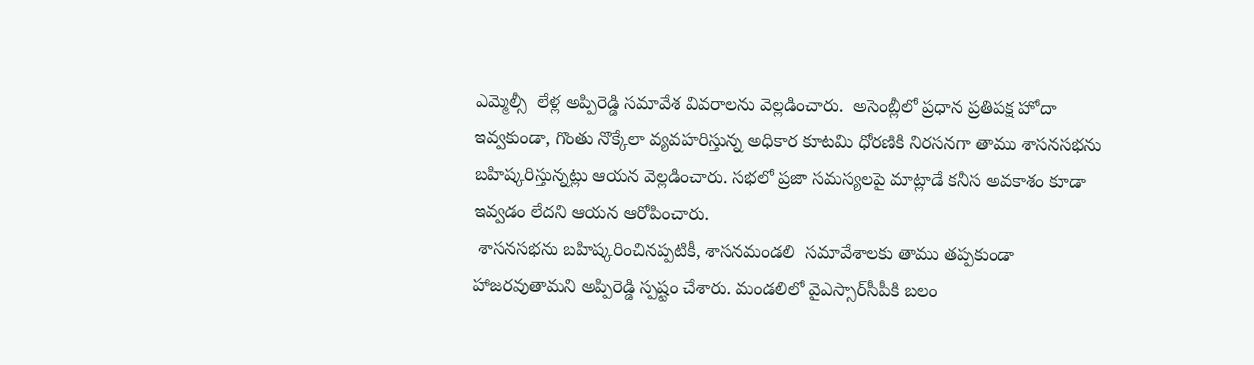ఎమ్మెల్సీ  లేళ్ల అప్పిరెడ్డి సమావేశ వివరాలను వెల్లడించారు.  అసెంబ్లీలో ప్రధాన ప్రతిపక్ష హోదా ఇవ్వకుండా, గొంతు నొక్కేలా వ్యవహరిస్తున్న అధికార కూటమి ధోరణికి నిరసనగా తాము శాసనసభను బహిష్కరిస్తున్నట్లు ఆయన వెల్లడించారు. సభలో ప్రజా సమస్యలపై మాట్లాడే కనీస అవకాశం కూడా ఇవ్వడం లేదని ఆయన ఆరోపించారు.
 శాసనసభను బహిష్కరించినప్పటికీ, శాసనమండలి  సమావేశాలకు తాము తప్పకుండా హాజరవుతామని అప్పిరెడ్డి స్పష్టం చేశారు. మండలిలో వైఎస్సార్‌సీపీకి బలం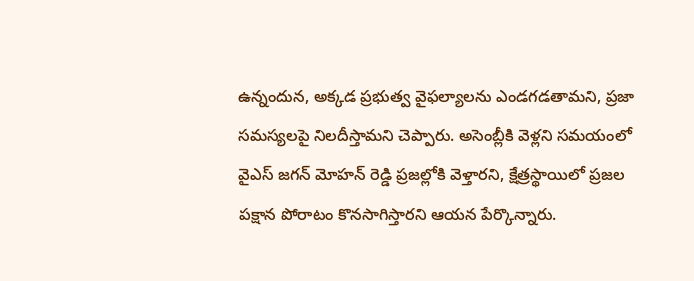ఉన్నందున, అక్కడ ప్రభుత్వ వైఫల్యాలను ఎండగడతామని, ప్రజా సమస్యలపై నిలదీస్తామని చెప్పారు. అసెంబ్లీకి వెళ్లని సమయంలో వైఎస్ జగన్ మోహన్ రెడ్డి ప్రజల్లోకి వెళ్తారని, క్షేత్రస్థాయిలో ప్రజల పక్షాన పోరాటం కొనసాగిస్తారని ఆయన పేర్కొన్నారు.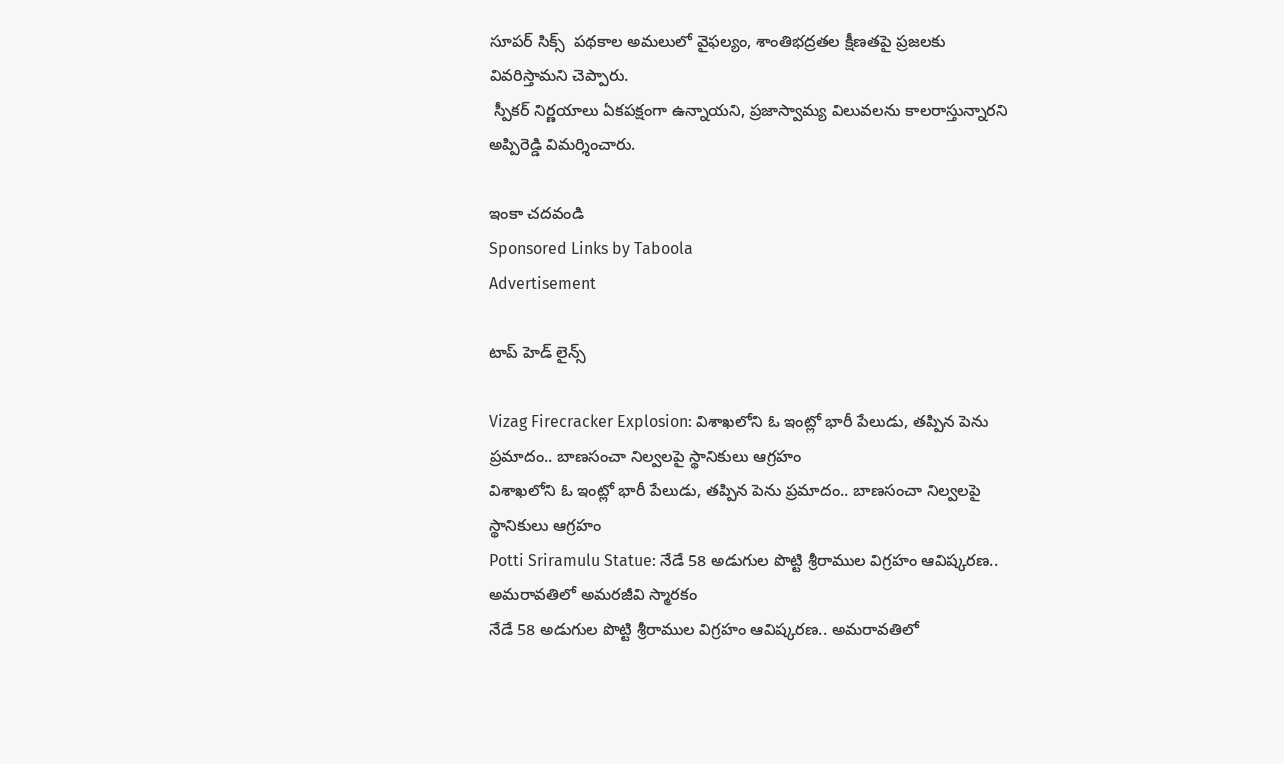సూపర్ సిక్స్  పథకాల అమలులో వైఫల్యం, శాంతిభద్రతల క్షీణతపై ప్రజలకు వివరిస్తామని చెప్పారు.
 స్పీకర్ నిర్ణయాలు ఏకపక్షంగా ఉన్నాయని, ప్రజాస్వామ్య విలువలను కాలరాస్తున్నారని అప్పిరెడ్డి విమర్శించారు.

ఇంకా చదవండి
Sponsored Links by Taboola
Advertisement

టాప్ హెడ్ లైన్స్

Vizag Firecracker Explosion: విశాఖలోని ఓ ఇంట్లో భారీ పేలుడు, తప్పిన పెను ప్రమాదం.. బాణసంచా నిల్వలపై స్థానికులు ఆగ్రహం
విశాఖలోని ఓ ఇంట్లో భారీ పేలుడు, తప్పిన పెను ప్రమాదం.. బాణసంచా నిల్వలపై స్థానికులు ఆగ్రహం
Potti Sriramulu Statue: నేడే 58 అడుగుల పొట్టి శ్రీరాముల విగ్రహం ఆవిష్కరణ.. అమరావతిలో అమరజీవి స్మారకం
నేడే 58 అడుగుల పొట్టి శ్రీరాముల విగ్రహం ఆవిష్కరణ.. అమరావతిలో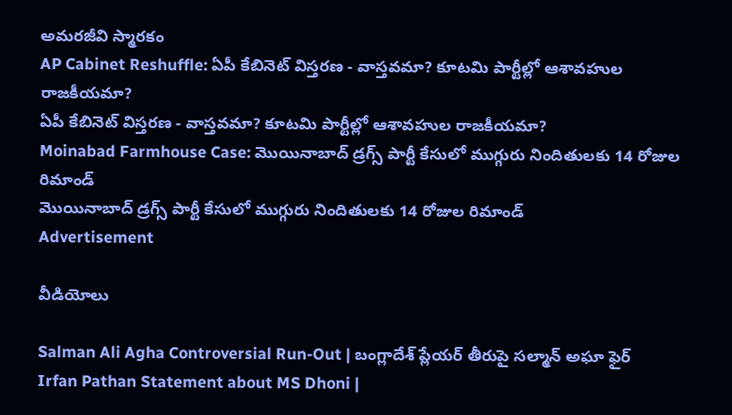అమరజీవి స్మారకం
AP Cabinet Reshuffle: ఏపీ కేబినెట్ విస్తరణ - వాస్తవమా? కూటమి పార్టీల్లో ఆశావహుల రాజకీయమా?
ఏపీ కేబినెట్ విస్తరణ - వాస్తవమా? కూటమి పార్టీల్లో ఆశావహుల రాజకీయమా?
Moinabad Farmhouse Case: మొయినాబాద్ డ్రగ్స్ పార్టీ కేసులో ముగ్గురు నిందితులకు 14 రోజుల రిమాండ్
మొయినాబాద్ డ్రగ్స్ పార్టీ కేసులో ముగ్గురు నిందితులకు 14 రోజుల రిమాండ్
Advertisement

వీడియోలు

Salman Ali Agha Controversial Run-Out | బంగ్లాదేశ్ ప్లేయర్ తీరుపై సల్మాన్ అఘా ఫైర్
Irfan Pathan Statement about MS Dhoni |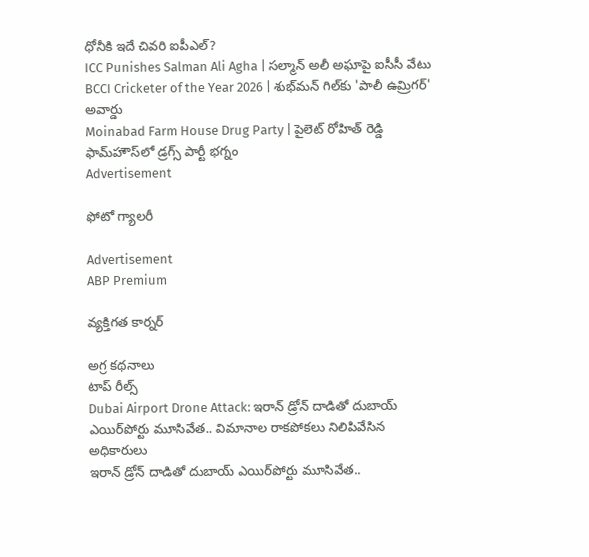ధోనీకి ఇదే చివరి ఐపీఎల్?
ICC Punishes Salman Ali Agha | సల్మాన్ అలీ అఘాపై ఐసీసీ వేటు
BCCI Cricketer of the Year 2026 | శుభ్‌మన్ గిల్‌కు 'పాలీ ఉమ్రిగర్' అవార్డు
Moinabad Farm House Drug Party | పైలెట్ రోహిత్ రెడ్డి ఫామ్‌హౌస్‌లో డ్రగ్స్ పార్టీ భగ్నం
Advertisement

ఫోటో గ్యాలరీ

Advertisement
ABP Premium

వ్యక్తిగత కార్నర్

అగ్ర కథనాలు
టాప్ రీల్స్
Dubai Airport Drone Attack: ఇరాన్ డ్రోన్ దాడితో దుబాయ్ ఎయిర్‌పోర్టు మూసివేత.. విమానాల రాకపోకలు నిలిపివేసిన అధికారులు
ఇరాన్ డ్రోన్ దాడితో దుబాయ్ ఎయిర్‌పోర్టు మూసివేత..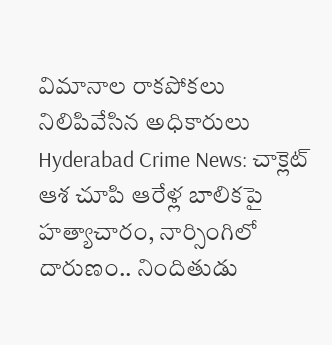విమానాల రాకపోకలు నిలిపివేసిన అధికారులు
Hyderabad Crime News: చాక్లెట్ ఆశ చూపి ఆరేళ్ల బాలికపై హత్యాచారం, నార్సింగిలో దారుణం.. నిందితుడు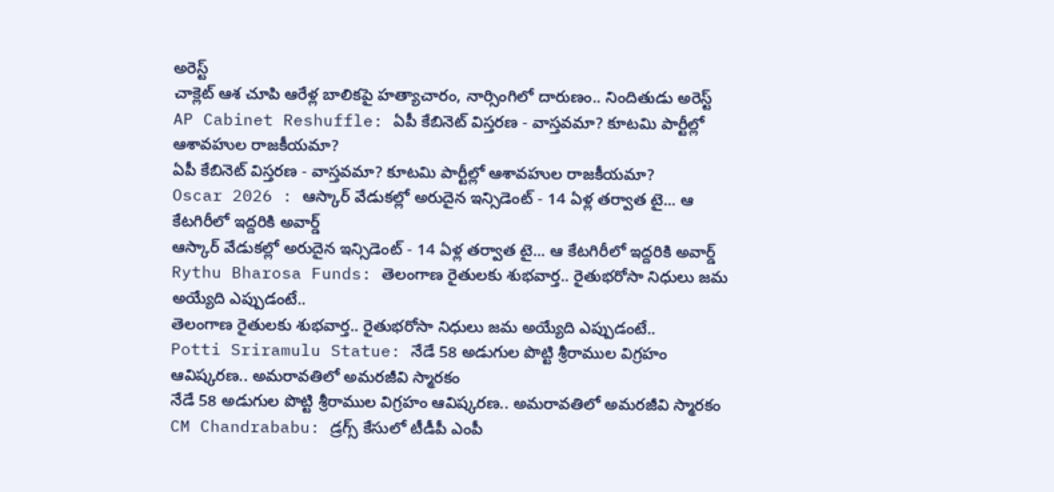అరెస్ట్
చాక్లెట్ ఆశ చూపి ఆరేళ్ల బాలికపై హత్యాచారం, నార్సింగిలో దారుణం.. నిందితుడు అరెస్ట్
AP Cabinet Reshuffle: ఏపీ కేబినెట్ విస్తరణ - వాస్తవమా? కూటమి పార్టీల్లో ఆశావహుల రాజకీయమా?
ఏపీ కేబినెట్ విస్తరణ - వాస్తవమా? కూటమి పార్టీల్లో ఆశావహుల రాజకీయమా?
Oscar 2026 : ఆస్కార్ వేడుకల్లో అరుదైన ఇన్సిడెంట్ - 14 ఏళ్ల తర్వాత టై... ఆ కేటగిరీలో ఇద్దరికి అవార్డ్
ఆస్కార్ వేడుకల్లో అరుదైన ఇన్సిడెంట్ - 14 ఏళ్ల తర్వాత టై... ఆ కేటగిరీలో ఇద్దరికి అవార్డ్
Rythu Bharosa Funds: తెలంగాణ రైతులకు శుభ‌వార్త.. రైతుభ‌రోసా నిధులు జమ అయ్యేది ఎప్పుడంటే..
తెలంగాణ రైతులకు శుభ‌వార్త.. రైతుభ‌రోసా నిధులు జమ అయ్యేది ఎప్పుడంటే..
Potti Sriramulu Statue: నేడే 58 అడుగుల పొట్టి శ్రీరాముల విగ్రహం ఆవిష్కరణ.. అమరావతిలో అమరజీవి స్మారకం
నేడే 58 అడుగుల పొట్టి శ్రీరాముల విగ్రహం ఆవిష్కరణ.. అమరావతిలో అమరజీవి స్మారకం
CM Chandrababu: డ్రగ్స్ కేసులో టీడీపీ ఎంపీ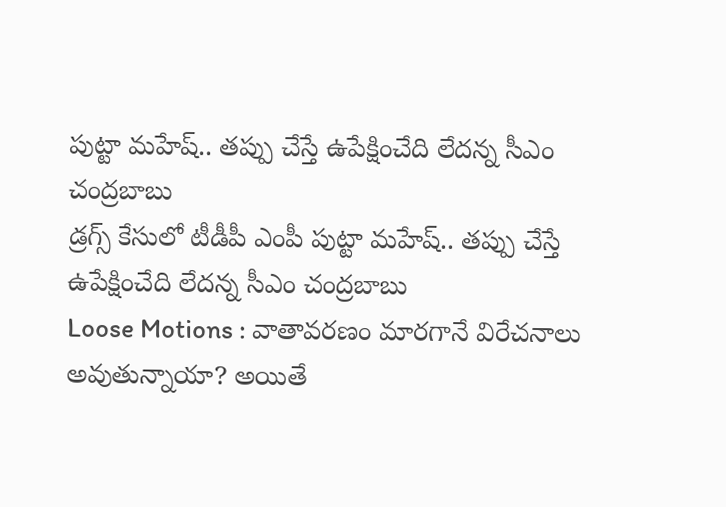పుట్టా మహేష్‌.. తప్పు చేస్తే ఉపేక్షించేది లేదన్న సీఎం చంద్రబాబు
డ్రగ్స్ కేసులో టీడీపీ ఎంపీ పుట్టా మహేష్‌.. తప్పు చేస్తే ఉపేక్షించేది లేదన్న సీఎం చంద్రబాబు
Loose Motions : వాతావరణం మారగానే విరేచనాలు అవుతున్నాయా? అయితే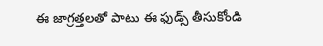ఈ జాగ్రత్తలతో పాటు ఈ ఫుడ్స్ తీసుకోండి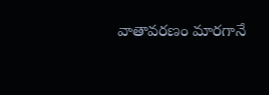వాతావరణం మారగానే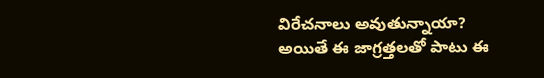విరేచనాలు అవుతున్నాయా? అయితే ఈ జాగ్రత్తలతో పాటు ఈ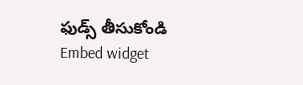ఫుడ్స్ తీసుకోండి
Embed widget